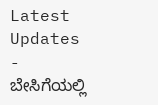Latest Updates
-
ಬೇಸಿಗೆಯಲ್ಲಿ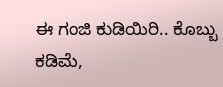ಈ ಗಂಜಿ ಕುಡಿಯಿರಿ.. ಕೊಬ್ಬು ಕಡಿಮೆ,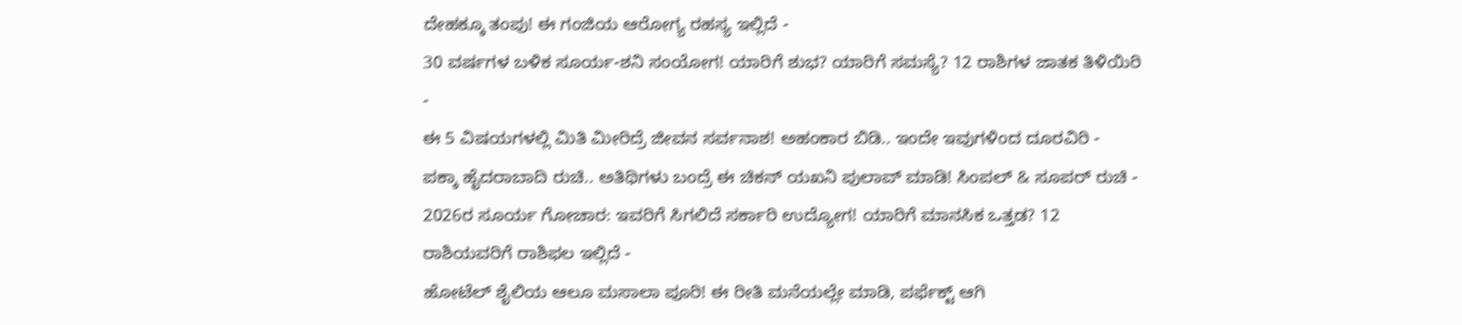ದೇಹಕ್ಕೂ ತಂಪು! ಈ ಗಂಜಿಯ ಆರೋಗ್ಯ ರಹಸ್ಯ ಇಲ್ಲಿದೆ -
30 ವರ್ಷಗಳ ಬಳಿಕ ಸೂರ್ಯ-ಶನಿ ಸಂಯೋಗ! ಯಾರಿಗೆ ಶುಭ? ಯಾರಿಗೆ ಸಮಸ್ಯೆ? 12 ರಾಶಿಗಳ ಜಾತಕ ತಿಳಿಯಿರಿ -
ಈ 5 ವಿಷಯಗಳಲ್ಲಿ ಮಿತಿ ಮೀರಿದ್ರೆ ಜೀವನ ಸರ್ವನಾಶ! ಅಹಂಕಾರ ಬಿಡಿ.. ಇಂದೇ ಇವುಗಳಿಂದ ದೂರವಿರಿ -
ಪಕ್ಕಾ ಹೈದರಾಬಾದಿ ರುಚಿ.. ಅತಿಥಿಗಳು ಬಂದ್ರೆ ಈ ಚಿಕನ್ ಯಖನಿ ಪುಲಾವ್ ಮಾಡಿ! ಸಿಂಪಲ್ & ಸೂಪರ್ ರುಚಿ -
2026ರ ಸೂರ್ಯ ಗೋಚಾರ: ಇವರಿಗೆ ಸಿಗಲಿದೆ ಸರ್ಕಾರಿ ಉದ್ಯೋಗ! ಯಾರಿಗೆ ಮಾನಸಿಕ ಒತ್ತಡ? 12 ರಾಶಿಯವರಿಗೆ ರಾಶಿಫಲ ಇಲ್ಲಿದೆ -
ಹೋಟೆಲ್ ಶೈಲಿಯ ಆಲೂ ಮಸಾಲಾ ಪೂರಿ! ಈ ರೀತಿ ಮನೆಯಲ್ಲೇ ಮಾಡಿ, ಪರ್ಫೆಕ್ಟ್ ಆಗಿ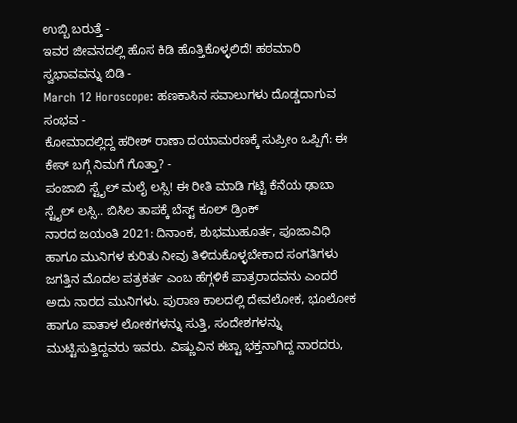ಉಬ್ಬಿ ಬರುತ್ತೆ -
ಇವರ ಜೀವನದಲ್ಲಿ ಹೊಸ ಕಿಡಿ ಹೊತ್ತಿಕೊಳ್ಳಲಿದೆ! ಹಠಮಾರಿ ಸ್ವಭಾವವನ್ನು ಬಿಡಿ -
March 12 Horoscope: ಹಣಕಾಸಿನ ಸವಾಲುಗಳು ದೊಡ್ಡದಾಗುವ ಸಂಭವ -
ಕೋಮಾದಲ್ಲಿದ್ದ ಹರೀಶ್ ರಾಣಾ ದಯಾಮರಣಕ್ಕೆ ಸುಪ್ರೀಂ ಒಪ್ಪಿಗೆ: ಈ ಕೇಸ್ ಬಗ್ಗೆ ನಿಮಗೆ ಗೊತ್ತಾ? -
ಪಂಜಾಬಿ ಸ್ಟೈಲ್ ಮಲೈ ಲಸ್ಸಿ! ಈ ರೀತಿ ಮಾಡಿ ಗಟ್ಟಿ ಕೆನೆಯ ಢಾಬಾ ಸ್ಟೈಲ್ ಲಸ್ಸಿ.. ಬಿಸಿಲ ತಾಪಕ್ಕೆ ಬೆಸ್ಟ್ ಕೂಲ್ ಡ್ರಿಂಕ್
ನಾರದ ಜಯಂತಿ 2021: ದಿನಾಂಕ, ಶುಭಮುಹೂರ್ತ, ಪೂಜಾವಿಧಿ ಹಾಗೂ ಮುನಿಗಳ ಕುರಿತು ನೀವು ತಿಳಿದುಕೊಳ್ಳಬೇಕಾದ ಸಂಗತಿಗಳು
ಜಗತ್ತಿನ ಮೊದಲ ಪತ್ರಕರ್ತ ಎಂಬ ಹೆಗ್ಗಳಿಕೆ ಪಾತ್ರರಾದವನು ಎಂದರೆ ಅದು ನಾರದ ಮುನಿಗಳು. ಪುರಾಣ ಕಾಲದಲ್ಲಿ ದೇವಲೋಕ, ಭೂಲೋಕ ಹಾಗೂ ಪಾತಾಳ ಲೋಕಗಳನ್ನು ಸುತ್ತಿ, ಸಂದೇಶಗಳನ್ನು ಮುಟ್ಟಿಸುತ್ತಿದ್ದವರು ಇವರು. ವಿಷ್ಣುವಿನ ಕಟ್ಟಾ ಭಕ್ತನಾಗಿದ್ದ ನಾರದರು,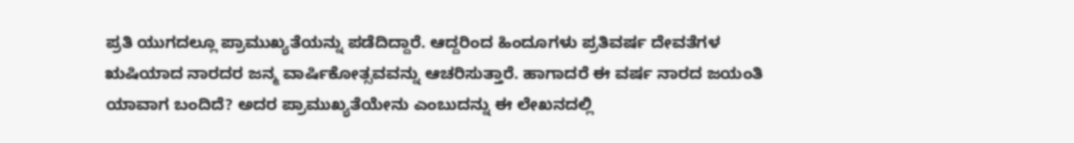ಪ್ರತಿ ಯುಗದಲ್ಲೂ ಪ್ರಾಮುಖ್ಯತೆಯನ್ನು ಪಡೆದಿದ್ದಾರೆ. ಆದ್ದರಿಂದ ಹಿಂದೂಗಳು ಪ್ರತಿವರ್ಷ ದೇವತೆಗಳ ಋಷಿಯಾದ ನಾರದರ ಜನ್ಮ ವಾರ್ಷಿಕೋತ್ಸವವನ್ನು ಆಚರಿಸುತ್ತಾರೆ. ಹಾಗಾದರೆ ಈ ವರ್ಷ ನಾರದ ಜಯಂತಿ ಯಾವಾಗ ಬಂದಿದೆ? ಅದರ ಪ್ರಾಮುಖ್ಯತೆಯೇನು ಎಂಬುದನ್ನು ಈ ಲೇಖನದಲ್ಲಿ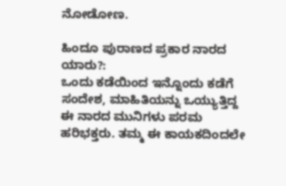ನೋಡೋಣ.

ಹಿಂದೂ ಪುರಾಣದ ಪ್ರಕಾರ ನಾರದ ಯಾರು?:
ಒಂದು ಕಡೆಯಿಂದ ಇನ್ನೊಂದು ಕಡೆಗೆ ಸಂದೇಶ, ಮಾಹಿತಿಯನ್ನು ಒಯ್ಯುತ್ತಿದ್ದ ಈ ನಾರದ ಮುನಿಗಳು ಪರಮ ಹರಿಭಕ್ತರು. ತಮ್ಮ ಈ ಕಾಯಕದಿಂದಲೇ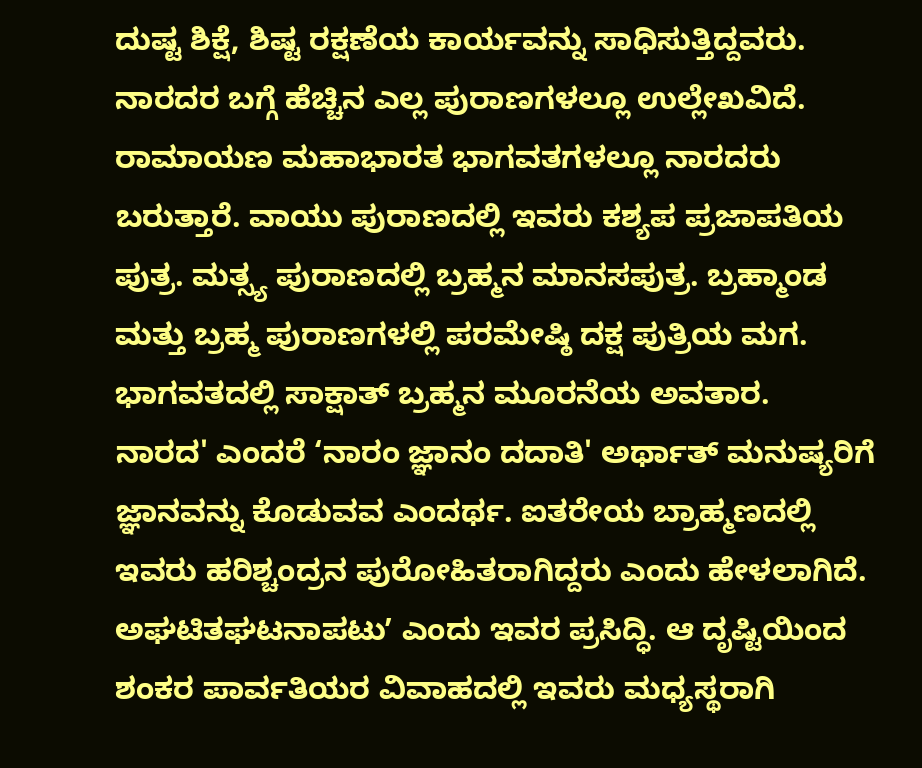ದುಷ್ಟ ಶಿಕ್ಷೆ, ಶಿಷ್ಟ ರಕ್ಷಣೆಯ ಕಾರ್ಯವನ್ನು ಸಾಧಿಸುತ್ತಿದ್ದವರು.
ನಾರದರ ಬಗ್ಗೆ ಹೆಚ್ಚಿನ ಎಲ್ಲ ಪುರಾಣಗಳಲ್ಲೂ ಉಲ್ಲೇಖವಿದೆ. ರಾಮಾಯಣ ಮಹಾಭಾರತ ಭಾಗವತಗಳಲ್ಲೂ ನಾರದರು ಬರುತ್ತಾರೆ. ವಾಯು ಪುರಾಣದಲ್ಲಿ ಇವರು ಕಶ್ಯಪ ಪ್ರಜಾಪತಿಯ ಪುತ್ರ. ಮತ್ಸ್ಯ ಪುರಾಣದಲ್ಲಿ ಬ್ರಹ್ಮನ ಮಾನಸಪುತ್ರ. ಬ್ರಹ್ಮಾಂಡ ಮತ್ತು ಬ್ರಹ್ಮ ಪುರಾಣಗಳಲ್ಲಿ ಪರಮೇಷ್ಠಿ ದಕ್ಷ ಪುತ್ರಿಯ ಮಗ. ಭಾಗವತದಲ್ಲಿ ಸಾಕ್ಷಾತ್ ಬ್ರಹ್ಮನ ಮೂರನೆಯ ಅವತಾರ.
ನಾರದ' ಎಂದರೆ ‘ನಾರಂ ಜ್ಞಾನಂ ದದಾತಿ' ಅರ್ಥಾತ್ ಮನುಷ್ಯರಿಗೆ ಜ್ಞಾನವನ್ನು ಕೊಡುವವ ಎಂದರ್ಥ. ಐತರೇಯ ಬ್ರಾಹ್ಮಣದಲ್ಲಿ ಇವರು ಹರಿಶ್ಚಂದ್ರನ ಪುರೋಹಿತರಾಗಿದ್ದರು ಎಂದು ಹೇಳಲಾಗಿದೆ. ಅಘಟಿತಘಟನಾಪಟುʼ ಎಂದು ಇವರ ಪ್ರಸಿದ್ಧಿ. ಆ ದೃಷ್ಟಿಯಿಂದ ಶಂಕರ ಪಾರ್ವತಿಯರ ವಿವಾಹದಲ್ಲಿ ಇವರು ಮಧ್ಯಸ್ಥರಾಗಿ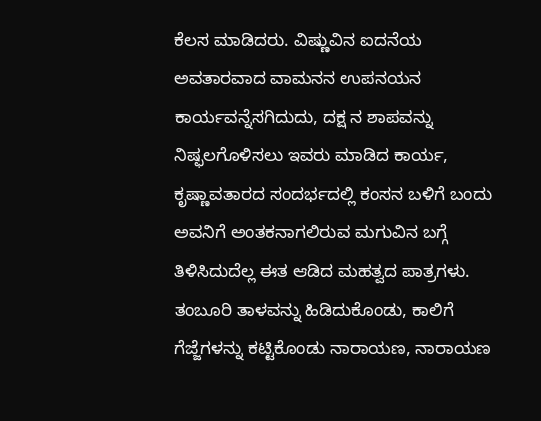ಕೆಲಸ ಮಾಡಿದರು. ವಿಷ್ಣುವಿನ ಐದನೆಯ ಅವತಾರವಾದ ವಾಮನನ ಉಪನಯನ ಕಾರ್ಯವನ್ನೆಸಗಿದುದು, ದಕ್ಷ ನ ಶಾಪವನ್ನು ನಿಷ್ಫಲಗೊಳಿಸಲು ಇವರು ಮಾಡಿದ ಕಾರ್ಯ, ಕೃಷ್ಣಾವತಾರದ ಸಂದರ್ಭದಲ್ಲಿ ಕಂಸನ ಬಳಿಗೆ ಬಂದು ಅವನಿಗೆ ಅಂತಕನಾಗಲಿರುವ ಮಗುವಿನ ಬಗ್ಗೆ ತಿಳಿಸಿದುದೆಲ್ಲ ಈತ ಆಡಿದ ಮಹತ್ವದ ಪಾತ್ರಗಳು.
ತಂಬೂರಿ ತಾಳವನ್ನು ಹಿಡಿದುಕೊಂಡು, ಕಾಲಿಗೆ ಗೆಜ್ಜೆಗಳನ್ನು ಕಟ್ಟಿಕೊಂಡು ನಾರಾಯಣ, ನಾರಾಯಣ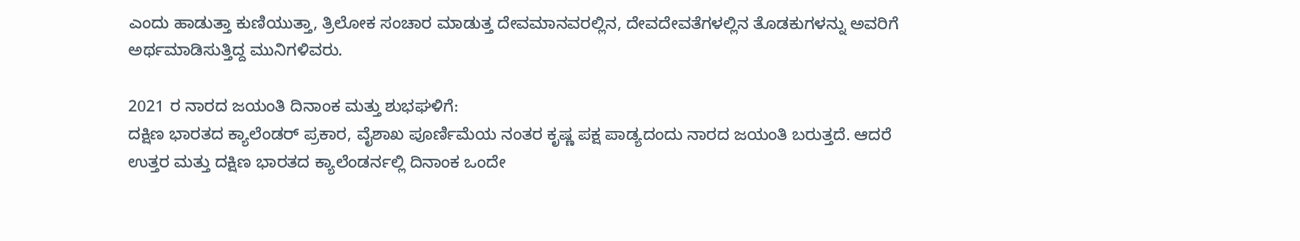ಎಂದು ಹಾಡುತ್ತಾ ಕುಣಿಯುತ್ತಾ, ತ್ರಿಲೋಕ ಸಂಚಾರ ಮಾಡುತ್ತ ದೇವಮಾನವರಲ್ಲಿನ, ದೇವದೇವತೆಗಳಲ್ಲಿನ ತೊಡಕುಗಳನ್ನು ಅವರಿಗೆ ಅರ್ಥಮಾಡಿಸುತ್ತಿದ್ದ ಮುನಿಗಳಿವರು.

2021 ರ ನಾರದ ಜಯಂತಿ ದಿನಾಂಕ ಮತ್ತು ಶುಭಘಳಿಗೆ:
ದಕ್ಷಿಣ ಭಾರತದ ಕ್ಯಾಲೆಂಡರ್ ಪ್ರಕಾರ, ವೈಶಾಖ ಪೂರ್ಣಿಮೆಯ ನಂತರ ಕೃಷ್ಣ ಪಕ್ಷ ಪಾಡ್ಯದಂದು ನಾರದ ಜಯಂತಿ ಬರುತ್ತದೆ. ಆದರೆ ಉತ್ತರ ಮತ್ತು ದಕ್ಷಿಣ ಭಾರತದ ಕ್ಯಾಲೆಂಡರ್ನಲ್ಲಿ ದಿನಾಂಕ ಒಂದೇ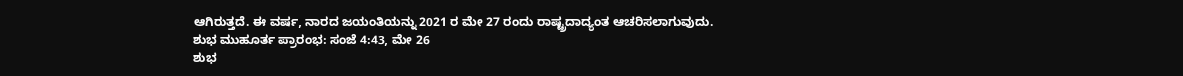ಆಗಿರುತ್ತದೆ. ಈ ವರ್ಷ, ನಾರದ ಜಯಂತಿಯನ್ನು 2021 ರ ಮೇ 27 ರಂದು ರಾಷ್ಟ್ರದಾದ್ಯಂತ ಆಚರಿಸಲಾಗುವುದು.
ಶುಭ ಮುಹೂರ್ತ ಪ್ರಾರಂಭ: ಸಂಜೆ 4:43, ಮೇ 26
ಶುಭ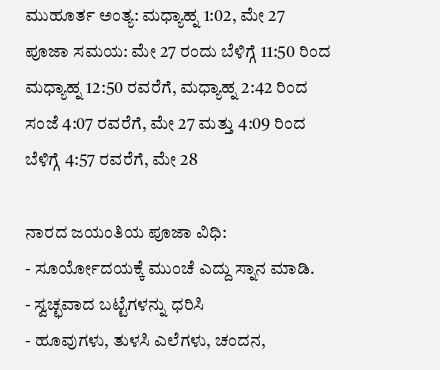ಮುಹೂರ್ತ ಅಂತ್ಯ: ಮಧ್ಯಾಹ್ನ 1:02, ಮೇ 27
ಪೂಜಾ ಸಮಯ: ಮೇ 27 ರಂದು ಬೆಳಿಗ್ಗೆ 11:50 ರಿಂದ ಮಧ್ಯಾಹ್ನ 12:50 ರವರೆಗೆ, ಮಧ್ಯಾಹ್ನ 2:42 ರಿಂದ ಸಂಜೆ 4:07 ರವರೆಗೆ, ಮೇ 27 ಮತ್ತು 4:09 ರಿಂದ ಬೆಳಿಗ್ಗೆ 4:57 ರವರೆಗೆ, ಮೇ 28

ನಾರದ ಜಯಂತಿಯ ಪೂಜಾ ವಿಧಿ:
- ಸೂರ್ಯೋದಯಕ್ಕೆ ಮುಂಚೆ ಎದ್ದು ಸ್ನಾನ ಮಾಡಿ.
- ಸ್ವಚ್ಛವಾದ ಬಟ್ಟೆಗಳನ್ನು ಧರಿಸಿ
- ಹೂವುಗಳು, ತುಳಸಿ ಎಲೆಗಳು, ಚಂದನ,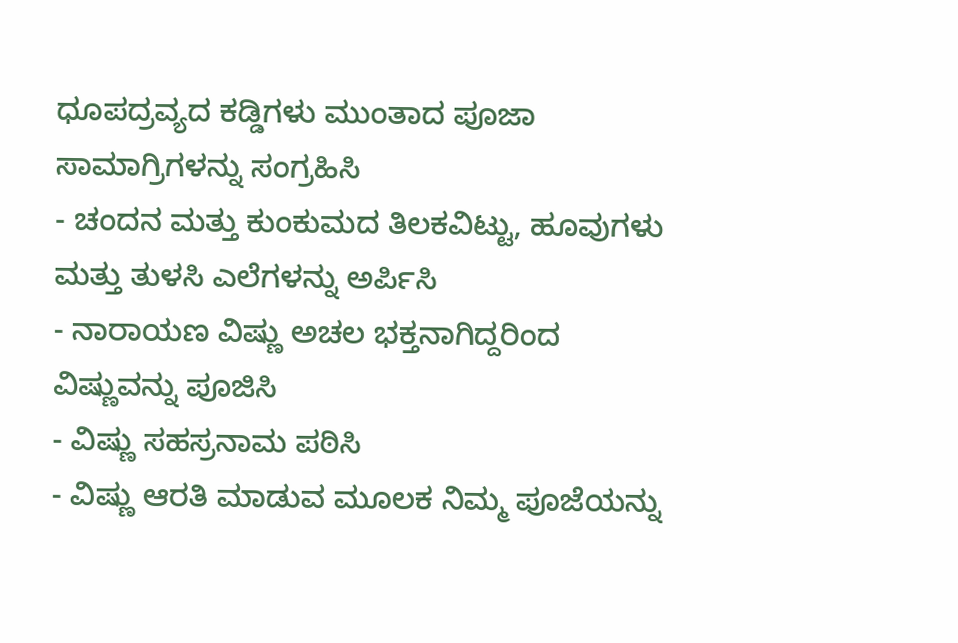ಧೂಪದ್ರವ್ಯದ ಕಡ್ಡಿಗಳು ಮುಂತಾದ ಪೂಜಾ ಸಾಮಾಗ್ರಿಗಳನ್ನು ಸಂಗ್ರಹಿಸಿ
- ಚಂದನ ಮತ್ತು ಕುಂಕುಮದ ತಿಲಕವಿಟ್ಟು, ಹೂವುಗಳು ಮತ್ತು ತುಳಸಿ ಎಲೆಗಳನ್ನು ಅರ್ಪಿಸಿ
- ನಾರಾಯಣ ವಿಷ್ಣು ಅಚಲ ಭಕ್ತನಾಗಿದ್ದರಿಂದ ವಿಷ್ಣುವನ್ನು ಪೂಜಿಸಿ
- ವಿಷ್ಣು ಸಹಸ್ರನಾಮ ಪಠಿಸಿ
- ವಿಷ್ಣು ಆರತಿ ಮಾಡುವ ಮೂಲಕ ನಿಮ್ಮ ಪೂಜೆಯನ್ನು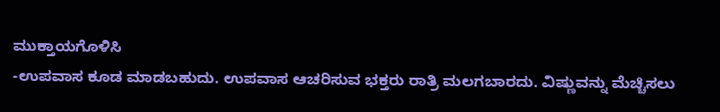ಮುಕ್ತಾಯಗೊಳಿಸಿ
-ಉಪವಾಸ ಕೂಡ ಮಾಡಬಹುದು. ಉಪವಾಸ ಆಚರಿಸುವ ಭಕ್ತರು ರಾತ್ರಿ ಮಲಗಬಾರದು. ವಿಷ್ಣುವನ್ನು ಮೆಚ್ಚಿಸಲು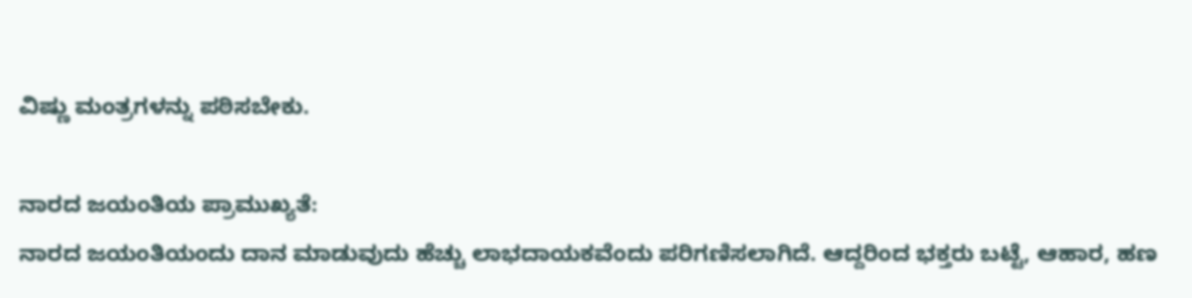ವಿಷ್ಣು ಮಂತ್ರಗಳನ್ನು ಪಠಿಸಬೇಕು.

ನಾರದ ಜಯಂತಿಯ ಪ್ರಾಮುಖ್ಯತೆ:
ನಾರದ ಜಯಂತಿಯಂದು ದಾನ ಮಾಡುವುದು ಹೆಚ್ಚು ಲಾಭದಾಯಕವೆಂದು ಪರಿಗಣಿಸಲಾಗಿದೆ. ಆದ್ದರಿಂದ ಭಕ್ತರು ಬಟ್ಟೆ, ಆಹಾರ, ಹಣ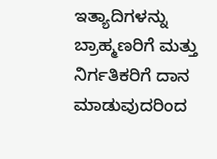ಇತ್ಯಾದಿಗಳನ್ನು ಬ್ರಾಹ್ಮಣರಿಗೆ ಮತ್ತು ನಿರ್ಗತಿಕರಿಗೆ ದಾನ ಮಾಡುವುದರಿಂದ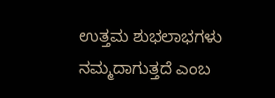ಉತ್ತಮ ಶುಭಲಾಭಗಳು ನಮ್ಮದಾಗುತ್ತದೆ ಎಂಬ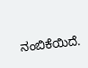ನಂಬಿಕೆಯಿದೆ.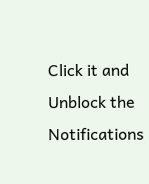Click it and Unblock the Notifications